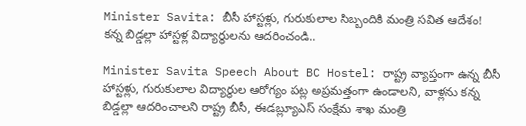Minister Savita: బీసీ హాస్టళ్లు, గురుకులాల సిబ్బందికి మంత్రి సవిత ఆదేశం! కన్న బిడ్డల్లా హాస్టళ్ల విద్యార్థులను ఆదరించండి..

Minister Savita Speech About BC Hostel: రాష్ట్ర వ్యాప్తంగా ఉన్న బీసీ హాస్టళ్లు, గురుకులాల విద్యార్థుల ఆరోగ్యం పట్ల అప్రమత్తంగా ఉండాలని, వాళ్లను కన్న బిడ్డల్లా ఆదరించాలని రాష్ట్ర బీసీ, ఈడబ్ల్యూఎస్ సంక్షేమ శాఖ మంత్రి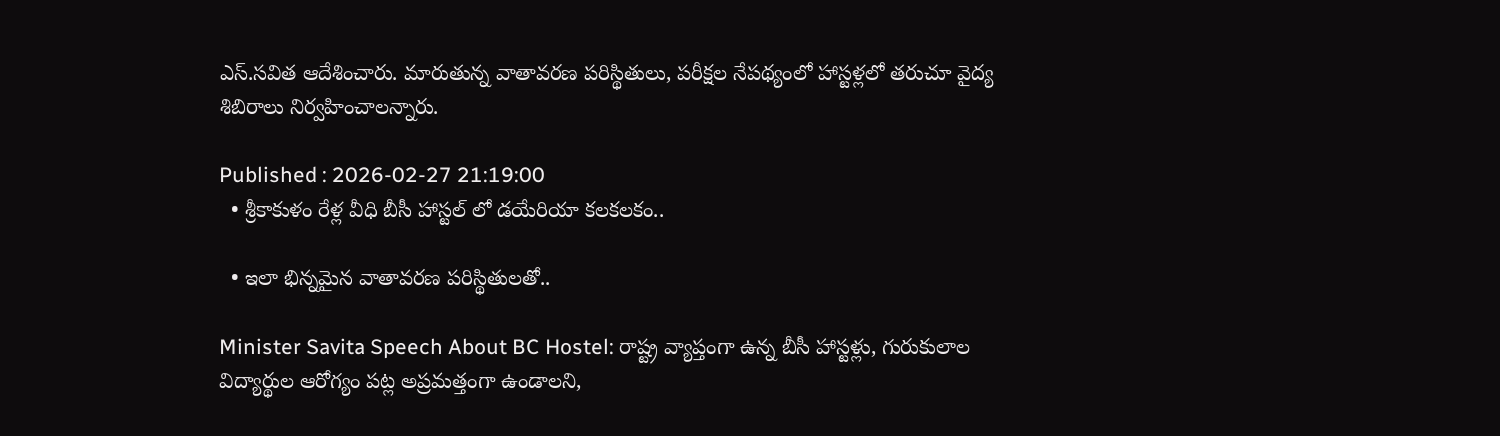ఎస్.సవిత ఆదేశించారు. మారుతున్న వాతావరణ పరిస్థితులు, పరీక్షల నేపథ్యంలో హాస్టళ్లలో తరుచూ వైద్య శిబిరాలు నిర్వహించాలన్నారు.

Published : 2026-02-27 21:19:00
  • శ్రీకాకుళం రేళ్ల వీధి బీసీ హాస్టల్ లో డయేరియా కలకలకం..

  • ఇలా భిన్నమైన వాతావరణ పరిస్థితులతో..

Minister Savita Speech About BC Hostel: రాష్ట్ర వ్యాప్తంగా ఉన్న బీసీ హాస్టళ్లు, గురుకులాల విద్యార్థుల ఆరోగ్యం పట్ల అప్రమత్తంగా ఉండాలని,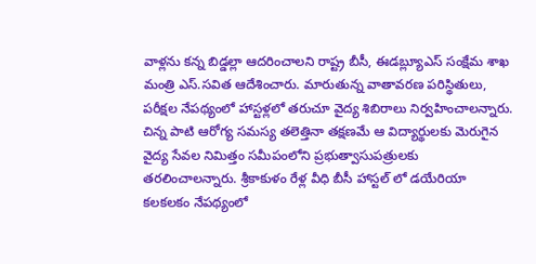వాళ్లను కన్న బిడ్డల్లా ఆదరించాలని రాష్ట్ర బీసీ, ఈడబ్ల్యూఎస్ సంక్షేమ శాఖ మంత్రి ఎస్.సవిత ఆదేశించారు. మారుతున్న వాతావరణ పరిస్థితులు, పరీక్షల నేపథ్యంలో హాస్టళ్లలో తరుచూ వైద్య శిబిరాలు నిర్వహించాలన్నారు. చిన్న పాటి ఆరోగ్య సమస్య తలెత్తినా తక్షణమే ఆ విద్యార్థులకు మెరుగైన వైద్య సేవల నిమిత్తం సమీపంలోని ప్రభుత్వాసుపత్రులకు తరలించాలన్నారు. శ్రీకాకుళం రేళ్ల వీధి బీసీ హాస్టల్ లో డయేరియా కలకలకం నేపథ్యంలో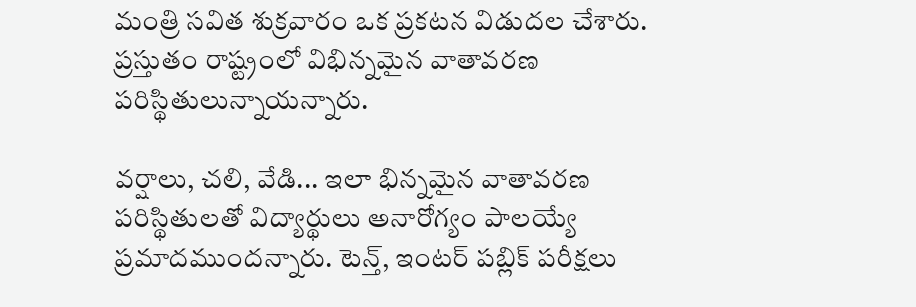మంత్రి సవిత శుక్రవారం ఒక ప్రకటన విడుదల చేశారు. ప్రస్తుతం రాష్ట్రంలో విభిన్నమైన వాతావరణ పరిస్థితులున్నాయన్నారు.

వర్షాలు, చలి, వేడి... ఇలా భిన్నమైన వాతావరణ పరిస్థితులతో విద్యార్థులు అనారోగ్యం పాలయ్యే ప్రమాదముందన్నారు. టెన్త్, ఇంటర్ పబ్లిక్ పరీక్షలు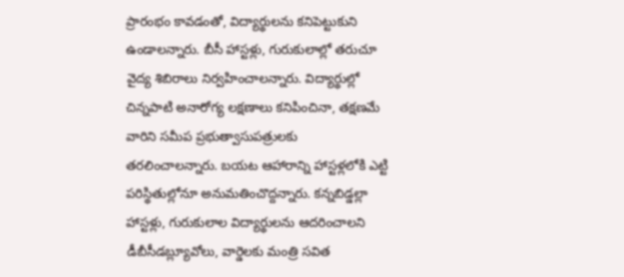ప్రారంభం కావడంతో, విద్యార్థులను కనిపెట్టుకుని ఉండాలన్నారు. బీసీ హాస్టళ్లు, గురుకులాల్లో తరుచూ వైద్య శిబిరాలు నిర్వహించాలన్నారు. విద్యార్థుల్లో చిన్నపాటి అనారోగ్య లక్షణాలు కనిపించినా, తక్షణమే వారిని సమీప ప్రభుత్వాసుపత్రులకు తరలించాలన్నారు. బయట ఆహారాన్ని హాస్టళ్లలోకి ఎట్టి పరిస్థితుల్లోనూ అనుమతించొద్దన్నారు. కన్నబిడ్డల్లా హాస్టళ్లు, గురుకులాల విద్యార్థులను ఆదరించాలని డీబీసీడబ్ల్యూవోలు, వార్డెలకు మంత్రి సవిత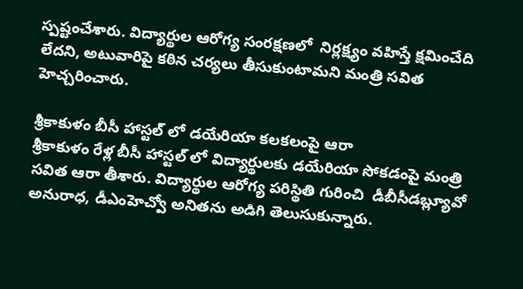స్పష్టంచేశారు. విద్యార్థుల ఆరోగ్య సంరక్షణలో  నిర్లక్ష్యం వహిస్తే క్షమించేది లేదని, అటువారిపై కఠిన చర్యలు తీసుకుంటామని మంత్రి సవిత హెచ్చరించారు.

శ్రీకాకుళం బీసీ హాస్టల్ లో డయేరియా కలకలంపై ఆరా
శ్రీకాకుళం రేళ్ల బీసీ హాస్టల్ లో విద్యార్థులకు డయేరియా సోకడంపై మంత్రి సవిత ఆరా తీశారు. విద్యార్థుల ఆరోగ్య పరిస్థితి గురించి  డీబీసీడబ్ల్యూవో అనురాధ, డీఎంహెచ్వో అనితను అడిగి తెలుసుకున్నారు.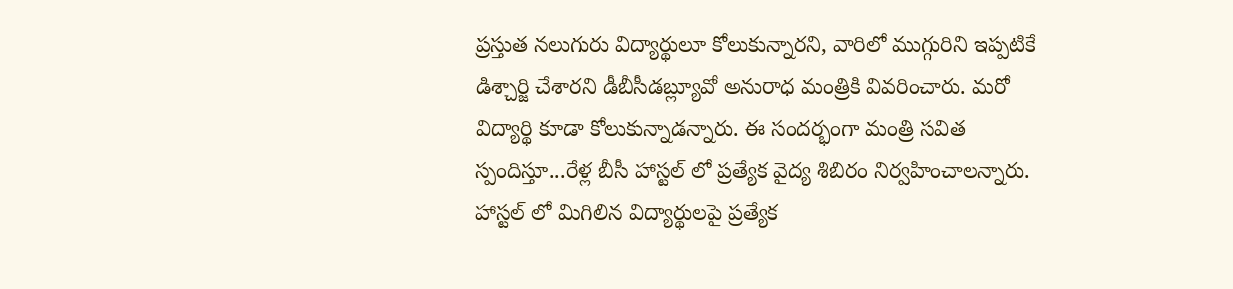ప్రస్తుత నలుగురు విద్యార్థులూ కోలుకున్నారని, వారిలో ముగ్గురిని ఇప్పటికే డిశ్చార్జి చేశారని డీబీసీడబ్ల్యూవో అనురాధ మంత్రికి వివరించారు. మరో విద్యార్థి కూడా కోలుకున్నాడన్నారు. ఈ సందర్భంగా మంత్రి సవిత స్పందిస్తూ...రేళ్ల బీసీ హాస్టల్ లో ప్రత్యేక వైద్య శిబిరం నిర్వహించాలన్నారు. హాస్టల్ లో మిగిలిన విద్యార్థులపై ప్రత్యేక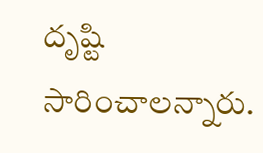దృష్టి సారించాలన్నారు.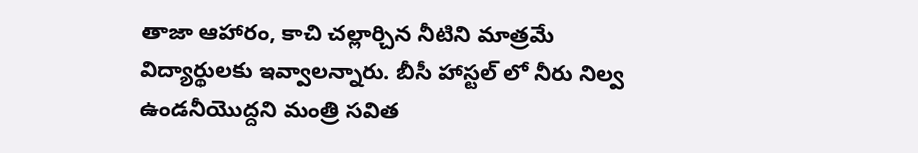తాజా ఆహారం, కాచి చల్లార్చిన నీటిని మాత్రమే విద్యార్థులకు ఇవ్వాలన్నారు. బీసీ హాస్టల్ లో నీరు నిల్వ ఉండనీయొద్దని మంత్రి సవిత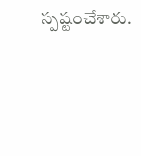స్పష్టంచేశారు.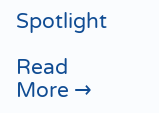Spotlight

Read More →